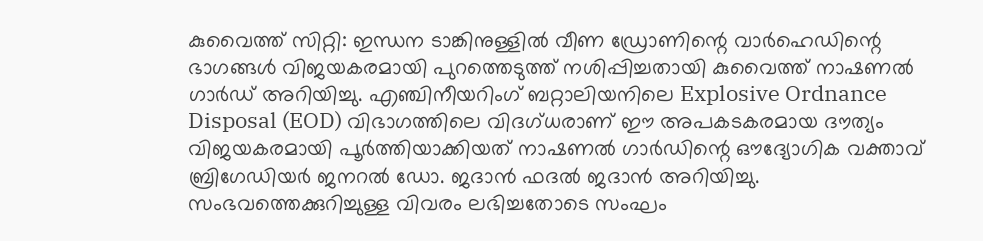കുവൈത്ത് സിറ്റി: ഇന്ധന ടാങ്കിനുള്ളിൽ വീണ ഡ്രോണിന്റെ വാർഹെഡിന്റെ ഭാഗങ്ങൾ വിജയകരമായി പുറത്തെടുത്ത് നശിപ്പിച്ചതായി കുവൈത്ത് നാഷണൽ ഗാർഡ് അറിയിച്ചു. എഞ്ചിനീയറിംഗ് ബറ്റാലിയനിലെ Explosive Ordnance Disposal (EOD) വിഭാഗത്തിലെ വിദഗ്ധരാണ് ഈ അപകടകരമായ ദൗത്യം വിജയകരമായി പൂർത്തിയാക്കിയത് നാഷണൽ ഗാർഡിന്റെ ഔദ്യോഗിക വക്താവ് ബ്രിഗേഡിയർ ജനറൽ ഡോ. ജദാൻ ഫദൽ ജദാൻ അറിയിച്ചു.
സംഭവത്തെക്കുറിച്ചുള്ള വിവരം ലഭിച്ചതോടെ സംഘം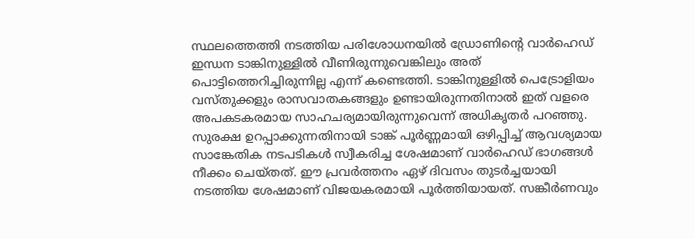സ്ഥലത്തെത്തി നടത്തിയ പരിശോധനയിൽ ഡ്രോണിന്റെ വാർഹെഡ് ഇന്ധന ടാങ്കിനുള്ളിൽ വീണിരുന്നുവെങ്കിലും അത് പൊട്ടിത്തെറിച്ചിരുന്നില്ല എന്ന് കണ്ടെത്തി. ടാങ്കിനുള്ളിൽ പെട്രോളിയം വസ്തുക്കളും രാസവാതകങ്ങളും ഉണ്ടായിരുന്നതിനാൽ ഇത് വളരെ അപകടകരമായ സാഹചര്യമായിരുന്നുവെന്ന് അധികൃതർ പറഞ്ഞു.
സുരക്ഷ ഉറപ്പാക്കുന്നതിനായി ടാങ്ക് പൂർണ്ണമായി ഒഴിപ്പിച്ച് ആവശ്യമായ സാങ്കേതിക നടപടികൾ സ്വീകരിച്ച ശേഷമാണ് വാർഹെഡ് ഭാഗങ്ങൾ നീക്കം ചെയ്തത്. ഈ പ്രവർത്തനം ഏഴ് ദിവസം തുടർച്ചയായി നടത്തിയ ശേഷമാണ് വിജയകരമായി പൂർത്തിയായത്. സങ്കീർണവും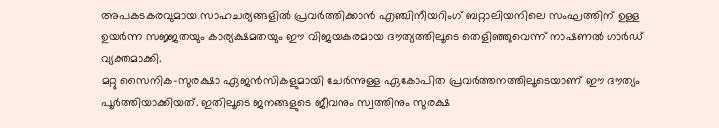അപകടകരവുമായ സാഹചര്യങ്ങളിൽ പ്രവർത്തിക്കാൻ എഞ്ചിനീയറിംഗ് ബറ്റാലിയനിലെ സംഘത്തിന് ഉള്ള ഉയർന്ന സജ്ജതയും കാര്യക്ഷമതയും ഈ വിജയകരമായ ദൗത്യത്തിലൂടെ തെളിഞ്ഞുവെന്ന് നാഷണൽ ഗാർഡ് വ്യക്തമാക്കി.
മറ്റു സൈനിക-സുരക്ഷാ ഏജൻസികളുമായി ചേർന്നുള്ള ഏകോപിത പ്രവർത്തനത്തിലൂടെയാണ് ഈ ദൗത്യം പൂർത്തിയാക്കിയത്. ഇതിലൂടെ ജനങ്ങളുടെ ജീവനും സ്വത്തിനും സുരക്ഷ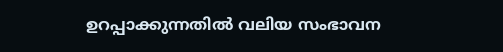ഉറപ്പാക്കുന്നതിൽ വലിയ സംഭാവന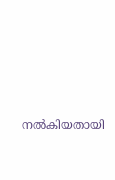നൽകിയതായി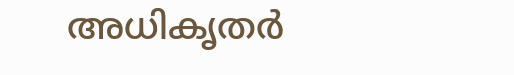അധികൃതർ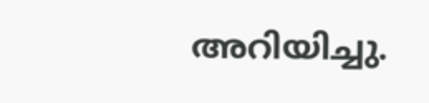അറിയിച്ചു.